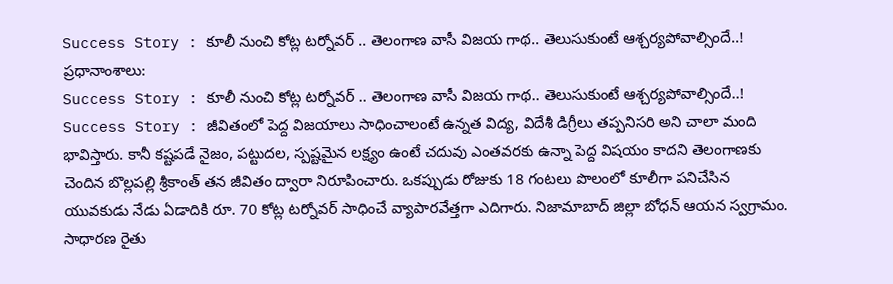Success Story : కూలీ నుంచి కోట్ల టర్నోవర్ .. తెలంగాణ వాసీ విజయ గాథ.. తెలుసుకుంటే ఆశ్చర్యపోవాల్సిందే..!
ప్రధానాంశాలు:
Success Story : కూలీ నుంచి కోట్ల టర్నోవర్ .. తెలంగాణ వాసీ విజయ గాథ.. తెలుసుకుంటే ఆశ్చర్యపోవాల్సిందే..!
Success Story : జీవితంలో పెద్ద విజయాలు సాధించాలంటే ఉన్నత విద్య, విదేశీ డిగ్రీలు తప్పనిసరి అని చాలా మంది భావిస్తారు. కానీ కష్టపడే నైజం, పట్టుదల, స్పష్టమైన లక్ష్యం ఉంటే చదువు ఎంతవరకు ఉన్నా పెద్ద విషయం కాదని తెలంగాణకు చెందిన బొల్లపల్లి శ్రీకాంత్ తన జీవితం ద్వారా నిరూపించారు. ఒకప్పుడు రోజుకు 18 గంటలు పొలంలో కూలీగా పనిచేసిన యువకుడు నేడు ఏడాదికి రూ. 70 కోట్ల టర్నోవర్ సాధించే వ్యాపారవేత్తగా ఎదిగారు. నిజామాబాద్ జిల్లా బోధన్ ఆయన స్వగ్రామం. సాధారణ రైతు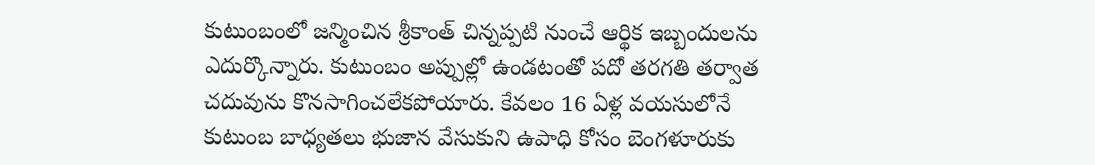కుటుంబంలో జన్మించిన శ్రీకాంత్ చిన్నప్పటి నుంచే ఆర్థిక ఇబ్బందులను ఎదుర్కొన్నారు. కుటుంబం అప్పుల్లో ఉండటంతో పదో తరగతి తర్వాత చదువును కొనసాగించలేకపోయారు. కేవలం 16 ఏళ్ల వయసులోనే కుటుంబ బాధ్యతలు భుజాన వేసుకుని ఉపాధి కోసం బెంగళూరుకు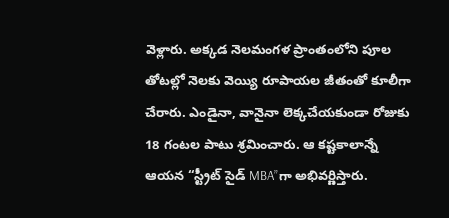వెళ్లారు. అక్కడ నెలమంగళ ప్రాంతంలోని పూల తోటల్లో నెలకు వెయ్యి రూపాయల జీతంతో కూలీగా చేరారు. ఎండైనా, వానైనా లెక్కచేయకుండా రోజుకు 18 గంటల పాటు శ్రమించారు. ఆ కష్టకాలాన్నే ఆయన “స్ట్రీట్ సైడ్ MBA”గా అభివర్ణిస్తారు.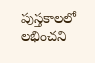పుస్తకాలలో లభించని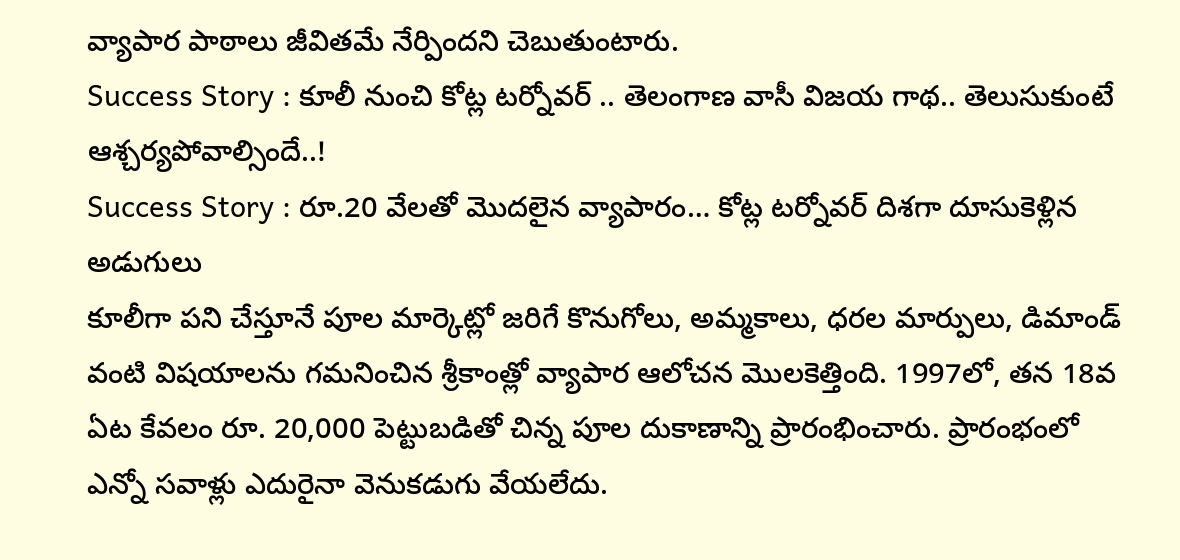వ్యాపార పాఠాలు జీవితమే నేర్పిందని చెబుతుంటారు.
Success Story : కూలీ నుంచి కోట్ల టర్నోవర్ .. తెలంగాణ వాసీ విజయ గాథ.. తెలుసుకుంటే ఆశ్చర్యపోవాల్సిందే..!
Success Story : రూ.20 వేలతో మొదలైన వ్యాపారం… కోట్ల టర్నోవర్ దిశగా దూసుకెళ్లిన అడుగులు
కూలీగా పని చేస్తూనే పూల మార్కెట్లో జరిగే కొనుగోలు, అమ్మకాలు, ధరల మార్పులు, డిమాండ్ వంటి విషయాలను గమనించిన శ్రీకాంత్లో వ్యాపార ఆలోచన మొలకెత్తింది. 1997లో, తన 18వ ఏట కేవలం రూ. 20,000 పెట్టుబడితో చిన్న పూల దుకాణాన్ని ప్రారంభించారు. ప్రారంభంలో ఎన్నో సవాళ్లు ఎదురైనా వెనుకడుగు వేయలేదు.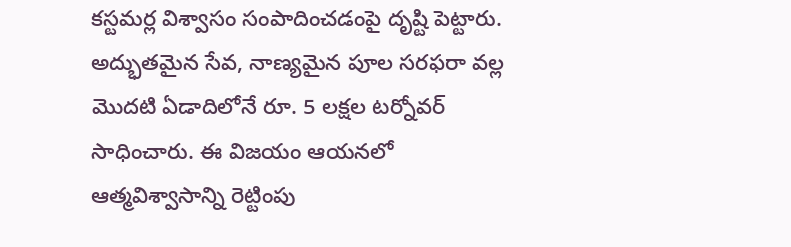కస్టమర్ల విశ్వాసం సంపాదించడంపై దృష్టి పెట్టారు. అద్భుతమైన సేవ, నాణ్యమైన పూల సరఫరా వల్ల మొదటి ఏడాదిలోనే రూ. 5 లక్షల టర్నోవర్ సాధించారు. ఈ విజయం ఆయనలో ఆత్మవిశ్వాసాన్ని రెట్టింపు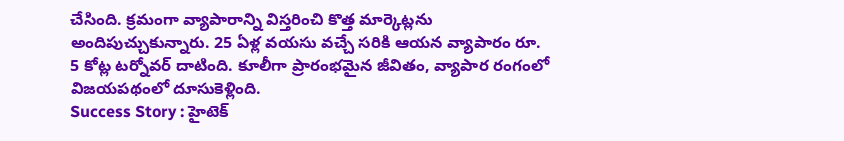చేసింది. క్రమంగా వ్యాపారాన్ని విస్తరించి కొత్త మార్కెట్లను అందిపుచ్చుకున్నారు. 25 ఏళ్ల వయసు వచ్చే సరికి ఆయన వ్యాపారం రూ. 5 కోట్ల టర్నోవర్ దాటింది. కూలీగా ప్రారంభమైన జీవితం, వ్యాపార రంగంలో విజయపథంలో దూసుకెళ్లింది.
Success Story : హైటెక్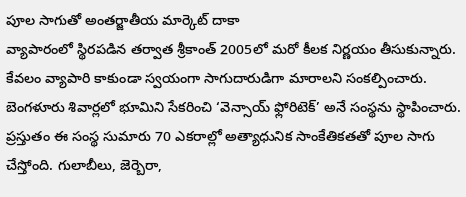పూల సాగుతో అంతర్జాతీయ మార్కెట్ దాకా
వ్యాపారంలో స్థిరపడిన తర్వాత శ్రీకాంత్ 2005లో మరో కీలక నిర్ణయం తీసుకున్నారు. కేవలం వ్యాపారి కాకుండా స్వయంగా సాగుదారుడిగా మారాలని సంకల్పించారు. బెంగళూరు శివార్లలో భూమిని సేకరించి ‘వెన్సాయ్ ఫ్లోరిటెక్’ అనే సంస్థను స్థాపించారు. ప్రస్తుతం ఈ సంస్థ సుమారు 70 ఎకరాల్లో అత్యాధునిక సాంకేతికతతో పూల సాగు చేస్తోంది. గులాబీలు, జెర్బెరా,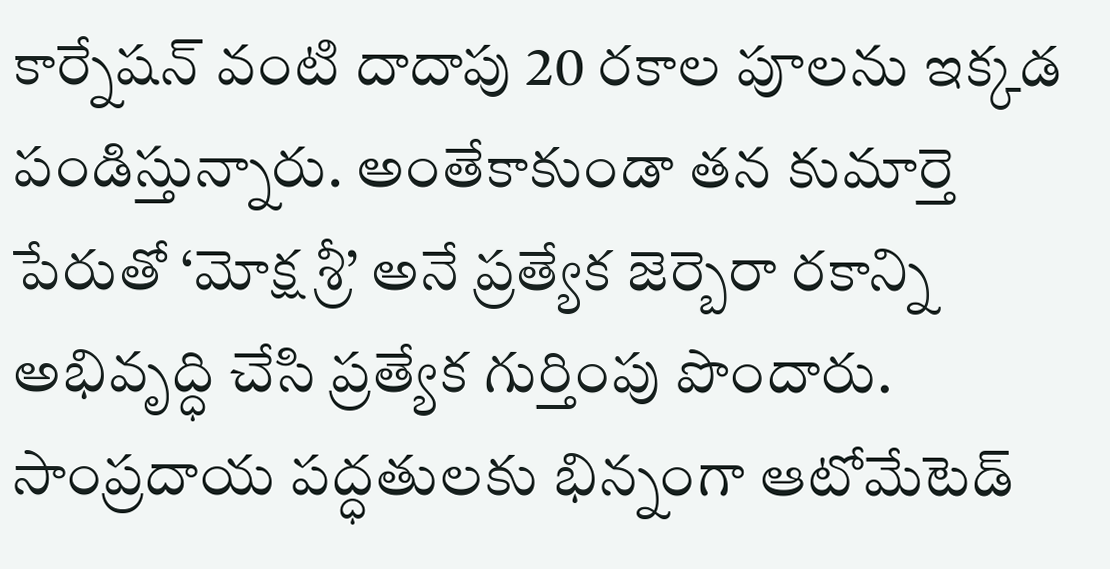కార్నేషన్ వంటి దాదాపు 20 రకాల పూలను ఇక్కడ పండిస్తున్నారు. అంతేకాకుండా తన కుమార్తె పేరుతో ‘మోక్ష శ్రీ’ అనే ప్రత్యేక జెర్బెరా రకాన్ని అభివృద్ధి చేసి ప్రత్యేక గుర్తింపు పొందారు. సాంప్రదాయ పద్ధతులకు భిన్నంగా ఆటోమేటెడ్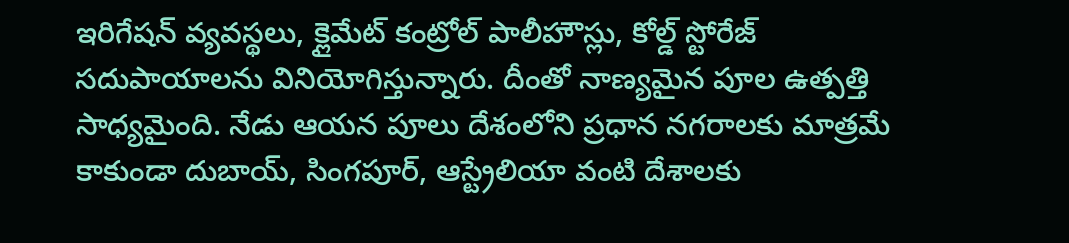ఇరిగేషన్ వ్యవస్థలు, క్లైమేట్ కంట్రోల్ పాలీహౌస్లు, కోల్డ్ స్టోరేజ్ సదుపాయాలను వినియోగిస్తున్నారు. దీంతో నాణ్యమైన పూల ఉత్పత్తి సాధ్యమైంది. నేడు ఆయన పూలు దేశంలోని ప్రధాన నగరాలకు మాత్రమే కాకుండా దుబాయ్, సింగపూర్, ఆస్ట్రేలియా వంటి దేశాలకు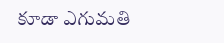కూడా ఎగుమతి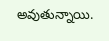అవుతున్నాయి.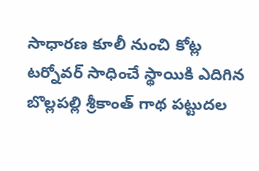సాధారణ కూలీ నుంచి కోట్ల టర్నోవర్ సాధించే స్థాయికి ఎదిగిన బొల్లపల్లి శ్రీకాంత్ గాథ పట్టుదల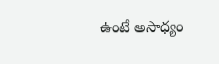ఉంటే అసాధ్యం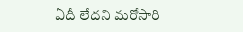ఏదీ లేదని మరోసారి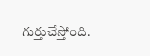గుర్తుచేస్తోంది.